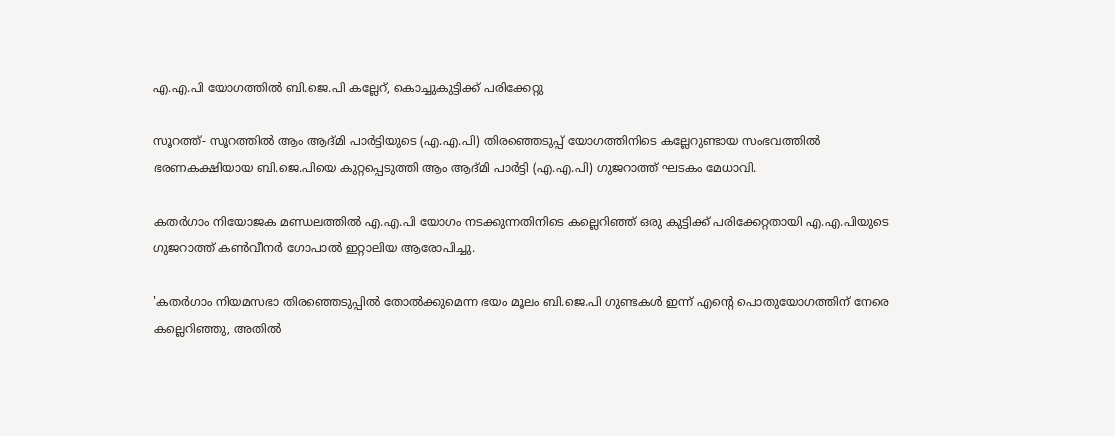എ.എ.പി യോഗത്തില്‍ ബി.ജെ.പി കല്ലേറ്, കൊച്ചുകുട്ടിക്ക് പരിക്കേറ്റു

സൂറത്ത്- സൂറത്തില്‍ ആം ആദ്മി പാര്‍ട്ടിയുടെ (എ.എ.പി) തിരഞ്ഞെടുപ്പ് യോഗത്തിനിടെ കല്ലേറുണ്ടായ സംഭവത്തില്‍ ഭരണകക്ഷിയായ ബി.ജെ.പിയെ കുറ്റപ്പെടുത്തി ആം ആദ്മി പാര്‍ട്ടി (എ.എ.പി) ഗുജറാത്ത് ഘടകം മേധാവി.

കതര്‍ഗാം നിയോജക മണ്ഡലത്തില്‍ എ.എ.പി യോഗം നടക്കുന്നതിനിടെ കല്ലെറിഞ്ഞ് ഒരു കുട്ടിക്ക് പരിക്കേറ്റതായി എ.എ.പിയുടെ ഗുജറാത്ത് കണ്‍വീനര്‍ ഗോപാല്‍ ഇറ്റാലിയ ആരോപിച്ചു.

'കതര്‍ഗാം നിയമസഭാ തിരഞ്ഞെടുപ്പില്‍ തോല്‍ക്കുമെന്ന ഭയം മൂലം ബി.ജെ.പി ഗുണ്ടകള്‍ ഇന്ന് എന്റെ പൊതുയോഗത്തിന് നേരെ കല്ലെറിഞ്ഞു, അതില്‍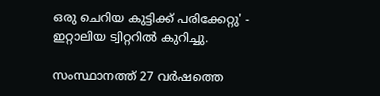ഒരു ചെറിയ കുട്ടിക്ക് പരിക്കേറ്റു' - ഇറ്റാലിയ ട്വിറ്ററില്‍ കുറിച്ചു.

സംസ്ഥാനത്ത് 27 വര്‍ഷത്തെ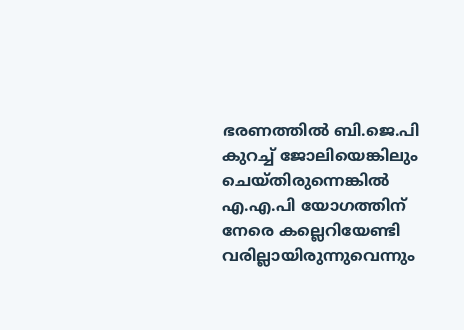ഭരണത്തില്‍ ബി.ജെ.പി കുറച്ച് ജോലിയെങ്കിലും ചെയ്തിരുന്നെങ്കില്‍ എ.എ.പി യോഗത്തിന് നേരെ കല്ലെറിയേണ്ടി വരില്ലായിരുന്നുവെന്നും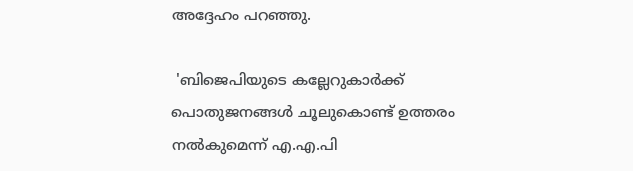അദ്ദേഹം പറഞ്ഞു.

 'ബിജെപിയുടെ കല്ലേറുകാര്‍ക്ക് പൊതുജനങ്ങള്‍ ചൂലുകൊണ്ട് ഉത്തരം നല്‍കുമെന്ന് എ.എ.പി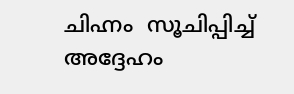ചിഹ്നം  സൂചിപ്പിച്ച് അദ്ദേഹം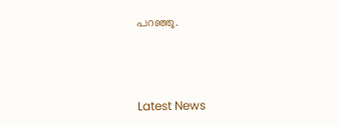പറഞ്ഞു.



Latest News